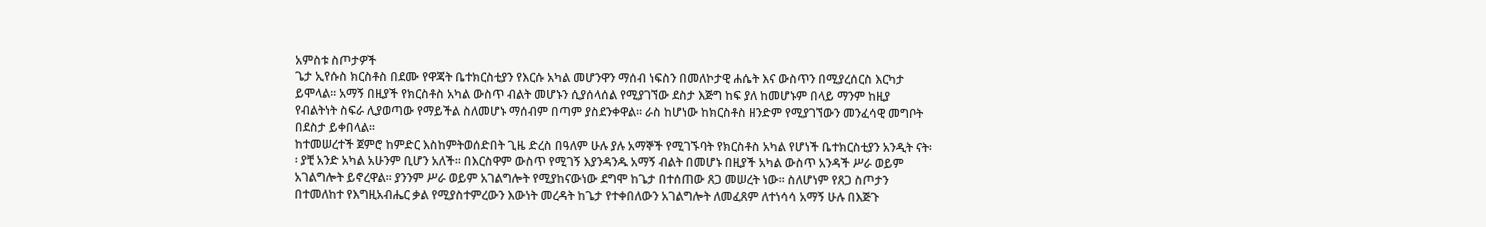አምስቱ ስጦታዎች
ጌታ ኢየሱስ ክርስቶስ በደሙ የዋጃት ቤተክርስቲያን የእርሱ አካል መሆንዋን ማሰብ ነፍስን በመለኮታዊ ሐሴት እና ውስጥን በሚያረሰርስ እርካታ ይሞላል፡፡ አማኝ በዚያች የክርስቶስ አካል ውስጥ ብልት መሆኑን ሲያሰላሰል የሚያገኘው ደስታ እጅግ ከፍ ያለ ከመሆኑም በላይ ማንም ከዚያ የብልትነት ስፍራ ሊያወጣው የማይችል ስለመሆኑ ማሰብም በጣም ያስደንቀዋል፡፡ ራስ ከሆነው ከክርስቶስ ዘንድም የሚያገኘውን መንፈሳዊ መግቦት በደስታ ይቀበላል፡፡
ከተመሠረተች ጀምሮ ከምድር እስከምትወሰድበት ጊዜ ድረስ በዓለም ሁሉ ያሉ አማኞች የሚገኙባት የክርስቶስ አካል የሆነች ቤተክርስቲያን አንዲት ናት፡፡ ያቺ አንድ አካል አሁንም ቢሆን አለች፡፡ በእርስዋም ውስጥ የሚገኝ እያንዳንዱ አማኝ ብልት በመሆኑ በዚያች አካል ውስጥ አንዳች ሥራ ወይም አገልግሎት ይኖረዋል፡፡ ያንንም ሥራ ወይም አገልግሎት የሚያከናውነው ደግሞ ከጌታ በተሰጠው ጸጋ መሠረት ነው፡፡ ስለሆነም የጸጋ ስጦታን በተመለከተ የእግዚአብሔር ቃል የሚያስተምረውን እውነት መረዳት ከጌታ የተቀበለውን አገልግሎት ለመፈጸም ለተነሳሳ አማኝ ሁሉ በእጅጉ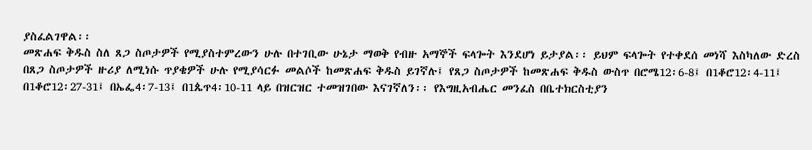ያስፈልገዋል፡፡
መጽሐፍ ቅዱስ ስለ ጸጋ ስጦታዎች የሚያስተምረውን ሁሉ በተገቢው ሁኔታ ማወቅ የብዙ አማኞች ፍላጐት እንደሆነ ይታያል፡፡ ይህም ፍላጐት የተቀደሰ መነሻ እስካለው ድረስ በጸጋ ስጦታዎች ዙሪያ ለሚነሱ ጥያቄዎች ሁሉ የሚያሳርፉ መልሶች ከመጽሐፍ ቅዱስ ይገኛሉ፤ የጸጋ ስጦታዎች ከመጽሐፍ ቅዱስ ውስጥ በሮሜ12፡6-8፤ በ1ቆሮ12፡4-11፤ በ1ቆሮ12፡27-31፤ በኤፌ4፡7-13፤ በ1ጴጥ4፡10-11 ላይ በዝርዝር ተመዝገበው እናገኛለን፡፡ የእግዚአብሔር መንፈስ በቤተክርስቲያን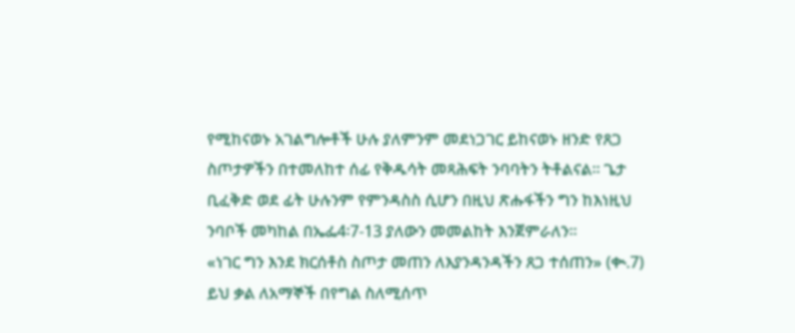የሚከናወኑ አገልግሎቶች ሁሉ ያለምንም መደነጋገር ይከናወኑ ዘንድ የጸጋ ስጦታዎችን በተመለከተ ሰፊ የቅዱሳት መጻሕፍት ንባባትን ትቶልናል፡፡ ጌታ ቢፈቅድ ወደ ፊት ሁሉንም የምንዳስስ ሲሆን በዚህ ጽሑፋችን ግን ከእነዚህ ንባቦች መካከል በኤፌ4፡7-13 ያለውን መመልከት እንጀምራለን፡፡
«ነገር ግን እንደ ክርሰቶስ ስጦታ መጠን ለእያንዳንዳችን ጸጋ ተሰጠን» (ቊ.7)
ይህ ቃል ለአማኞች በየግል ስለሚሰጥ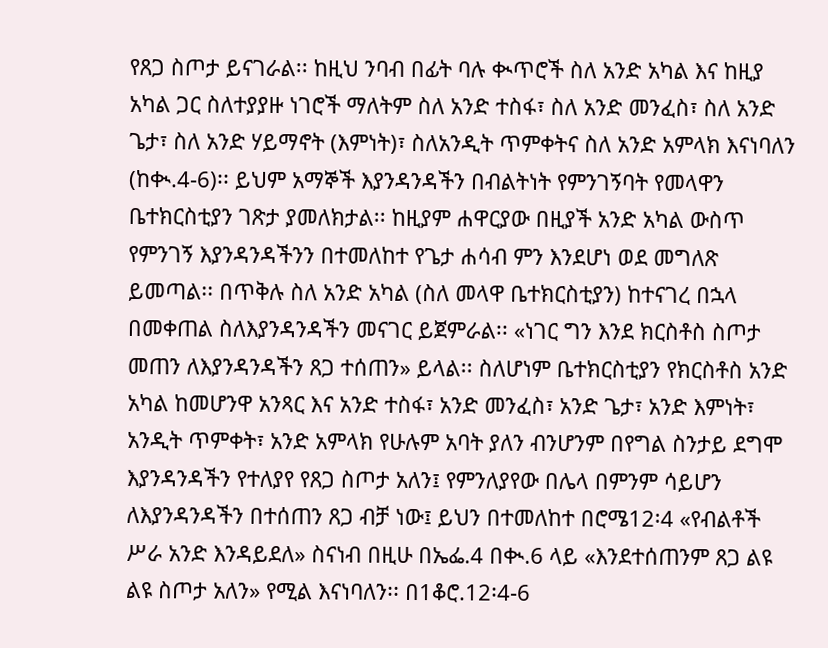የጸጋ ስጦታ ይናገራል፡፡ ከዚህ ንባብ በፊት ባሉ ቊጥሮች ስለ አንድ አካል እና ከዚያ አካል ጋር ስለተያያዙ ነገሮች ማለትም ስለ አንድ ተስፋ፣ ስለ አንድ መንፈስ፣ ስለ አንድ ጌታ፣ ስለ አንድ ሃይማኖት (እምነት)፣ ስለአንዲት ጥምቀትና ስለ አንድ አምላክ እናነባለን (ከቊ.4-6)፡፡ ይህም አማኞች እያንዳንዳችን በብልትነት የምንገኝባት የመላዋን ቤተክርስቲያን ገጽታ ያመለክታል፡፡ ከዚያም ሐዋርያው በዚያች አንድ አካል ውስጥ የምንገኝ እያንዳንዳችንን በተመለከተ የጌታ ሐሳብ ምን እንደሆነ ወደ መግለጽ ይመጣል፡፡ በጥቅሉ ስለ አንድ አካል (ስለ መላዋ ቤተክርስቲያን) ከተናገረ በኋላ በመቀጠል ስለእያንዳንዳችን መናገር ይጀምራል፡፡ «ነገር ግን እንደ ክርስቶስ ስጦታ መጠን ለእያንዳንዳችን ጸጋ ተሰጠን» ይላል፡፡ ስለሆነም ቤተክርስቲያን የክርስቶስ አንድ አካል ከመሆንዋ አንጻር እና አንድ ተስፋ፣ አንድ መንፈስ፣ አንድ ጌታ፣ አንድ እምነት፣ አንዲት ጥምቀት፣ አንድ አምላክ የሁሉም አባት ያለን ብንሆንም በየግል ስንታይ ደግሞ እያንዳንዳችን የተለያየ የጸጋ ስጦታ አለን፤ የምንለያየው በሌላ በምንም ሳይሆን ለእያንዳንዳችን በተሰጠን ጸጋ ብቻ ነው፤ ይህን በተመለከተ በሮሜ12፡4 «የብልቶች ሥራ አንድ እንዳይደለ» ስናነብ በዚሁ በኤፌ.4 በቊ.6 ላይ «እንደተሰጠንም ጸጋ ልዩ ልዩ ስጦታ አለን» የሚል እናነባለን፡፡ በ1ቆሮ.12፡4-6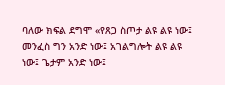ባለው ክፍል ደግሞ «የጸጋ ስጦታ ልዩ ልዩ ነው፤ መንፈስ ግን አንድ ነው፤ አገልግሎት ልዩ ልዩ ነው፤ ጌታም አንድ ነው፤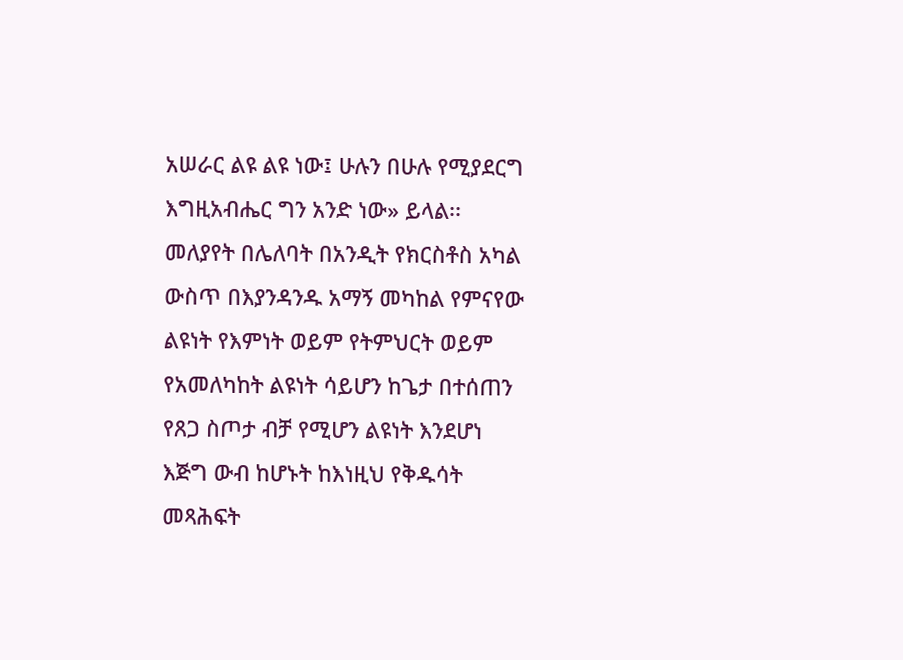አሠራር ልዩ ልዩ ነው፤ ሁሉን በሁሉ የሚያደርግ እግዚአብሔር ግን አንድ ነው» ይላል፡፡ መለያየት በሌለባት በአንዲት የክርስቶስ አካል ውስጥ በእያንዳንዱ አማኝ መካከል የምናየው ልዩነት የእምነት ወይም የትምህርት ወይም የአመለካከት ልዩነት ሳይሆን ከጌታ በተሰጠን የጸጋ ስጦታ ብቻ የሚሆን ልዩነት እንደሆነ እጅግ ውብ ከሆኑት ከእነዚህ የቅዱሳት መጻሕፍት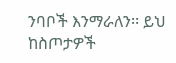ንባቦች እንማራለን፡፡ ይህ ከስጦታዎች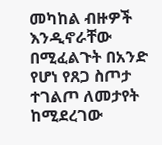መካከል ብዙዎች እንዲኖራቸው በሚፈልጉት በአንድ የሆነ የጸጋ ስጦታ ተገልጦ ለመታየት ከሚደረገው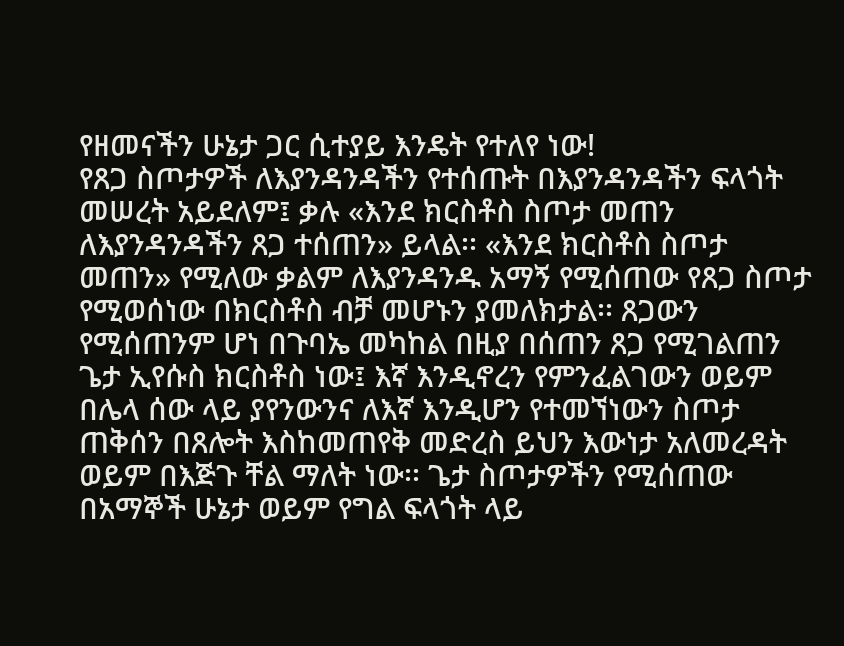የዘመናችን ሁኔታ ጋር ሲተያይ እንዴት የተለየ ነው!
የጸጋ ስጦታዎች ለእያንዳንዳችን የተሰጡት በእያንዳንዳችን ፍላጎት መሠረት አይደለም፤ ቃሉ «እንደ ክርስቶስ ስጦታ መጠን ለእያንዳንዳችን ጸጋ ተሰጠን» ይላል፡፡ «እንደ ክርስቶስ ስጦታ መጠን» የሚለው ቃልም ለእያንዳንዱ አማኝ የሚሰጠው የጸጋ ስጦታ የሚወሰነው በክርስቶስ ብቻ መሆኑን ያመለክታል፡፡ ጸጋውን የሚሰጠንም ሆነ በጉባኤ መካከል በዚያ በሰጠን ጸጋ የሚገልጠን ጌታ ኢየሱስ ክርስቶስ ነው፤ እኛ እንዲኖረን የምንፈልገውን ወይም በሌላ ሰው ላይ ያየንውንና ለእኛ እንዲሆን የተመኘነውን ስጦታ ጠቅሰን በጸሎት እስከመጠየቅ መድረስ ይህን እውነታ አለመረዳት ወይም በእጅጉ ቸል ማለት ነው፡፡ ጌታ ስጦታዎችን የሚሰጠው በአማኞች ሁኔታ ወይም የግል ፍላጎት ላይ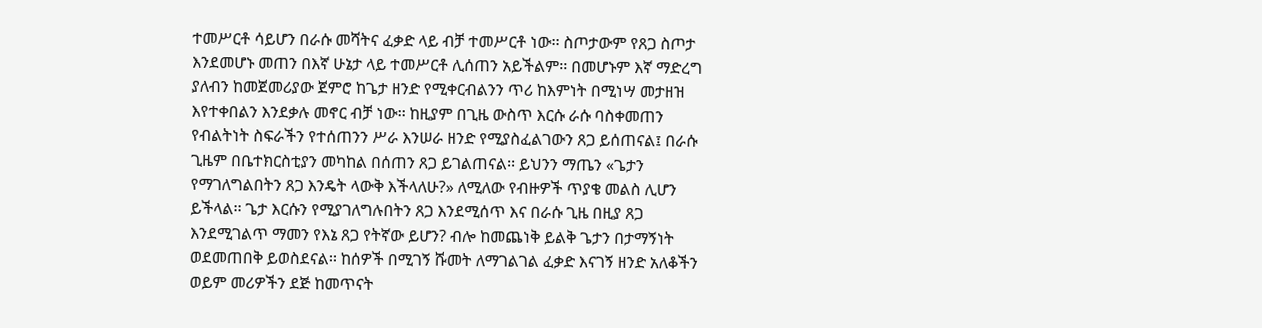ተመሥርቶ ሳይሆን በራሱ መሻትና ፈቃድ ላይ ብቻ ተመሥርቶ ነው፡፡ ስጦታውም የጸጋ ስጦታ እንደመሆኑ መጠን በእኛ ሁኔታ ላይ ተመሥርቶ ሊሰጠን አይችልም፡፡ በመሆኑም እኛ ማድረግ ያለብን ከመጀመሪያው ጀምሮ ከጌታ ዘንድ የሚቀርብልንን ጥሪ ከእምነት በሚነሣ መታዘዝ እየተቀበልን እንደቃሉ መኖር ብቻ ነው፡፡ ከዚያም በጊዜ ውስጥ እርሱ ራሱ ባስቀመጠን የብልትነት ስፍራችን የተሰጠንን ሥራ እንሠራ ዘንድ የሚያስፈልገውን ጸጋ ይሰጠናል፤ በራሱ ጊዜም በቤተክርስቲያን መካከል በሰጠን ጸጋ ይገልጠናል፡፡ ይህንን ማጤን «ጌታን የማገለግልበትን ጸጋ እንዴት ላውቅ እችላለሁ?» ለሚለው የብዙዎች ጥያቄ መልስ ሊሆን ይችላል፡፡ ጌታ እርሱን የሚያገለግሉበትን ጸጋ እንደሚሰጥ እና በራሱ ጊዜ በዚያ ጸጋ እንደሚገልጥ ማመን የእኔ ጸጋ የትኛው ይሆን? ብሎ ከመጨነቅ ይልቅ ጌታን በታማኝነት ወደመጠበቅ ይወስደናል፡፡ ከሰዎች በሚገኝ ሹመት ለማገልገል ፈቃድ እናገኝ ዘንድ አለቆችን ወይም መሪዎችን ደጅ ከመጥናት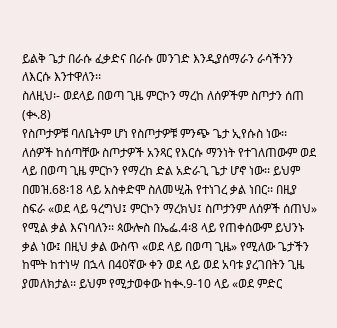ይልቅ ጌታ በራሱ ፈቃድና በራሱ መንገድ እንዲያሰማራን ራሳችንን ለእርሱ እንተዋለን፡፡
ስለዚህ፡- ወደላይ በወጣ ጊዜ ምርኮን ማረከ ለሰዎችም ስጦታን ሰጠ (ቊ.8)
የስጦታዎቹ ባለቤትም ሆነ የስጦታዎቹ ምንጭ ጌታ ኢየሱስ ነው፡፡ ለሰዎች ከሰጣቸው ስጦታዎች አንጻር የእርሱ ማንነት የተገለጠውም ወደ ላይ በወጣ ጊዜ ምርኮን የማረከ ድል አድራጊ ጌታ ሆኖ ነው፡፡ ይህም በመዝ.68፡18 ላይ አስቀድሞ ስለመሢሕ የተነገረ ቃል ነበር፡፡ በዚያ ስፍራ «ወደ ላይ ዓረግህ፤ ምርኮን ማረክህ፤ ስጦታንም ለሰዎች ሰጠህ» የሚል ቃል እናነባለን፡፡ ጳውሎስ በኤፌ.4፡8 ላይ የጠቀሰውም ይህንኑ ቃል ነው፤ በዚህ ቃል ውስጥ «ወደ ላይ በወጣ ጊዜ» የሚለው ጌታችን ከሞት ከተነሣ በኋላ በ40ኛው ቀን ወደ ላይ ወደ አባቱ ያረገበትን ጊዜ ያመለክታል፡፡ ይህም የሚታወቀው ከቊ.9-10 ላይ «ወደ ምድር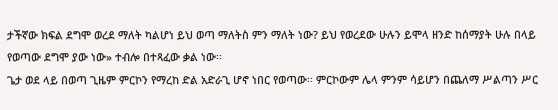ታችኛው ክፍል ደግሞ ወረደ ማለት ካልሆነ ይህ ወጣ ማለትስ ምን ማለት ነው? ይህ የወረደው ሁሉን ይሞላ ዘንድ ከሰማያት ሁሉ በላይ የወጣው ደግሞ ያው ነው» ተብሎ በተጻፈው ቃል ነው፡፡
ጌታ ወደ ላይ በወጣ ጊዜም ምርኮን የማረከ ድል አድራጊ ሆኖ ነበር የወጣው፡፡ ምርኮውም ሌላ ምንም ሳይሆን በጨለማ ሥልጣን ሥር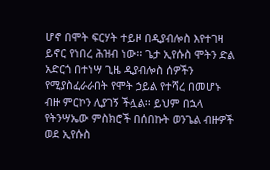ሆኖ በሞት ፍርሃት ተይዞ በዲያብሎስ እየተገዛ ይኖር የነበረ ሕዝብ ነው፡፡ ጌታ ኢየሱስ ሞትን ድል አድርጎ በተነሣ ጊዜ ዲያብሎስ ሰዎችን የሚያስፈራራበት የሞት ኃይል የተሻረ በመሆኑ ብዙ ምርኮን ሊያገኝ ችሏል፡፡ ይህም በኋላ የትንሣኤው ምስክሮች በሰበኩት ወንጌል ብዙዎች ወደ ኢየሱስ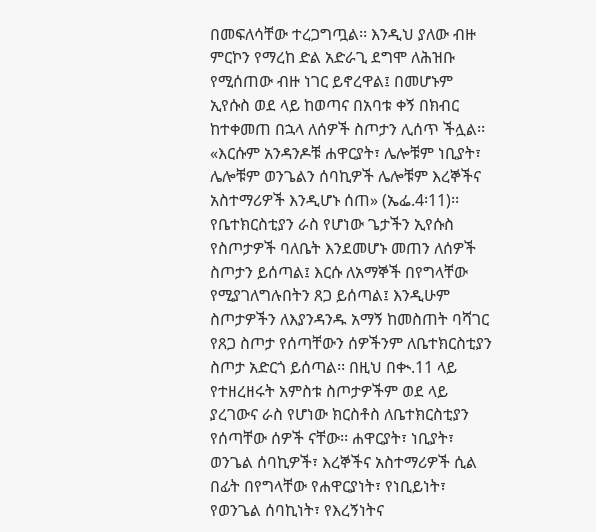በመፍለሳቸው ተረጋግጧል፡፡ እንዲህ ያለው ብዙ ምርኮን የማረከ ድል አድራጊ ደግሞ ለሕዝቡ የሚሰጠው ብዙ ነገር ይኖረዋል፤ በመሆኑም ኢየሱስ ወደ ላይ ከወጣና በአባቱ ቀኝ በክብር ከተቀመጠ በኋላ ለሰዎች ስጦታን ሊሰጥ ችሏል፡፡
«እርሱም አንዳንዶቹ ሐዋርያት፣ ሌሎቹም ነቢያት፣ ሌሎቹም ወንጌልን ሰባኪዎች ሌሎቹም እረኞችና አስተማሪዎች እንዲሆኑ ሰጠ» (ኤፌ.4፡11)፡፡
የቤተክርስቲያን ራስ የሆነው ጌታችን ኢየሱስ የስጦታዎች ባለቤት እንደመሆኑ መጠን ለሰዎች ስጦታን ይሰጣል፤ እርሱ ለአማኞች በየግላቸው የሚያገለግሉበትን ጸጋ ይሰጣል፤ እንዲሁም ስጦታዎችን ለእያንዳንዱ አማኝ ከመስጠት ባሻገር የጸጋ ስጦታ የሰጣቸውን ሰዎችንም ለቤተክርስቲያን ስጦታ አድርጎ ይሰጣል፡፡ በዚህ በቊ.11 ላይ የተዘረዘሩት አምስቱ ስጦታዎችም ወደ ላይ ያረገውና ራስ የሆነው ክርስቶስ ለቤተክርስቲያን የሰጣቸው ሰዎች ናቸው፡፡ ሐዋርያት፣ ነቢያት፣ ወንጌል ሰባኪዎች፣ እረኞችና አስተማሪዎች ሲል በፊት በየግላቸው የሐዋርያነት፣ የነቢይነት፣ የወንጌል ሰባኪነት፣ የእረኝነትና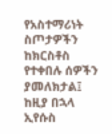የአስተማሪነት ስጦታዎችን ከክርስቶስ የተቀበሉ ሰዎችን ያመለክታል፤ ከዚያ በኋላ ኢየሱስ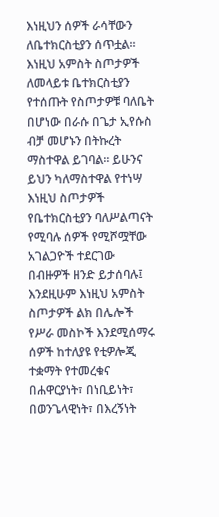እነዚህን ሰዎች ራሳቸውን ለቤተክርስቲያን ሰጥቷል፡፡
እነዚህ አምስት ስጦታዎች ለመላይቱ ቤተክርስቲያን የተሰጡት የስጦታዎቹ ባለቤት በሆነው በራሱ በጌታ ኢየሱስ ብቻ መሆኑን በትኩረት ማስተዋል ይገባል፡፡ ይሁንና ይህን ካለማስተዋል የተነሣ እነዚህ ስጦታዎች የቤተክርስቲያን ባለሥልጣናት የሚባሉ ሰዎች የሚሾሟቸው አገልጋዮች ተደርገው በብዙዎች ዘንድ ይታሰባሉ፤ እንደዚሁም እነዚህ አምስት ስጦታዎች ልክ በሌሎች የሥራ መስኮች እንደሚሰማሩ ሰዎች ከተለያዩ የቲዎሎጂ ተቋማት የተመረቁና በሐዋርያነት፣ በነቢይነት፣ በወንጌላዊነት፣ በእረኝነት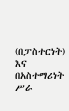(በፓስተርነት) እና በአስተማሪነት ሥራ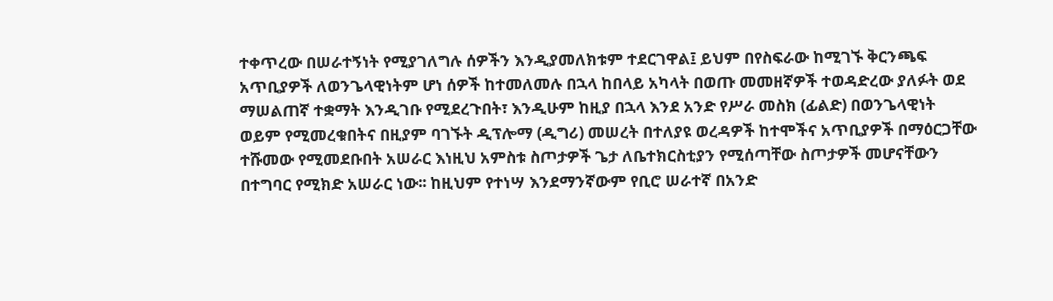ተቀጥረው በሠራተኝነት የሚያገለግሉ ሰዎችን እንዲያመለክቱም ተደርገዋል፤ ይህም በየስፍራው ከሚገኙ ቅርንጫፍ አጥቢያዎች ለወንጌላዊነትም ሆነ ሰዎች ከተመለመሉ በኋላ ከበላይ አካላት በወጡ መመዘኛዎች ተወዳድረው ያለፉት ወደ ማሠልጠኛ ተቋማት እንዲገቡ የሚደረጉበት፣ እንዲሁም ከዚያ በኋላ እንደ አንድ የሥራ መስክ (ፊልድ) በወንጌላዊነት ወይም የሚመረቁበትና በዚያም ባገኙት ዲፕሎማ (ዲግሪ) መሠረት በተለያዩ ወረዳዎች ከተሞችና አጥቢያዎች በማዕርጋቸው ተሹመው የሚመደቡበት አሠራር እነዚህ አምስቱ ስጦታዎች ጌታ ለቤተክርስቲያን የሚሰጣቸው ስጦታዎች መሆናቸውን በተግባር የሚክድ አሠራር ነው፡፡ ከዚህም የተነሣ እንደማንኛውም የቢሮ ሠራተኛ በአንድ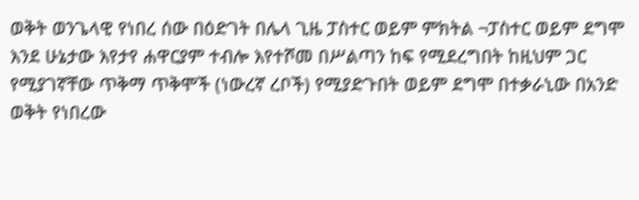ወቅት ወንጌላዊ የነበረ ሰው በዕድገት በሌላ ጊዜ ፓስተር ወይም ምክትል ¬ፓስተር ወይም ደግሞ እንደ ሁኔታው እየታየ ሐዋርያም ተብሎ እየተሾመ በሥልጣን ከፍ የሚደረግበት ከዚህም ጋር የሚያገኛቸው ጥቅማ ጥቅሞች (ነውረኛ ረቦች) የሚያድጉበት ወይም ደግሞ በተቃራኒው በአንድ ወቅት የነበረው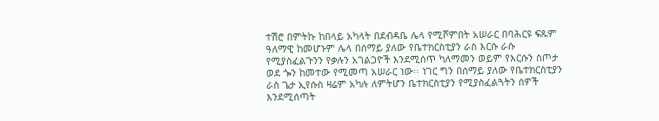ተሽሮ በምትኩ ከበላይ አካላት በደብዳቤ ሌላ የሚሾምበት አሠራር በባሕርዩ ፍጹም ዓለማዊ ከመሆኑም ሌላ በሰማይ ያለው የቤተክርስቲያን ራስ እርሱ ራሱ የሚያስፈልጉንን የቃሉን አገልጋዮች እንደሚሰጥ ካለማመን ወይም የእርሱን ስጦታ ወደ ጐን ከመተው የሚመጣ አሠራር ነው፡፡ ነገር ግን በሰማይ ያለው የቤተክርስቲያን ራስ ጌታ ኢየሱስ ዛሬም አካሉ ለምትሆን ቤተክርስቲያን የሚያስፈልጓትን ሰዎች እንደሚሰጣት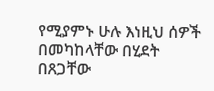የሚያምኑ ሁሉ እነዚህ ሰዎች በመካከላቸው በሂደት በጸጋቸው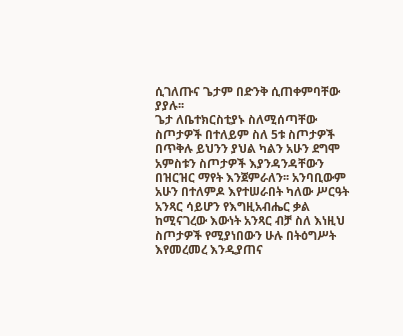ሲገለጡና ጌታም በድንቅ ሲጠቀምባቸው ያያሉ፡፡
ጌታ ለቤተክርስቲያኑ ስለሚሰጣቸው ስጦታዎች በተለይም ስለ 5ቱ ስጦታዎች በጥቅሉ ይህንን ያህል ካልን አሁን ደግሞ አምስቱን ስጦታዎች እያንዳንዳቸውን በዝርዝር ማየት እንጀምራለን፡፡ አንባቢውም አሁን በተለምዶ እየተሠራበት ካለው ሥርዓት አንጻር ሳይሆን የእግዚአብሔር ቃል ከሚናገረው እውነት አንጻር ብቻ ስለ እነዚህ ስጦታዎች የሚያነበውን ሁሉ በትዕግሥት እየመረመረ እንዲያጠና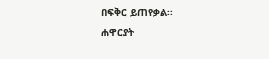በፍቅር ይጠየቃል፡፡
ሐዋርያት